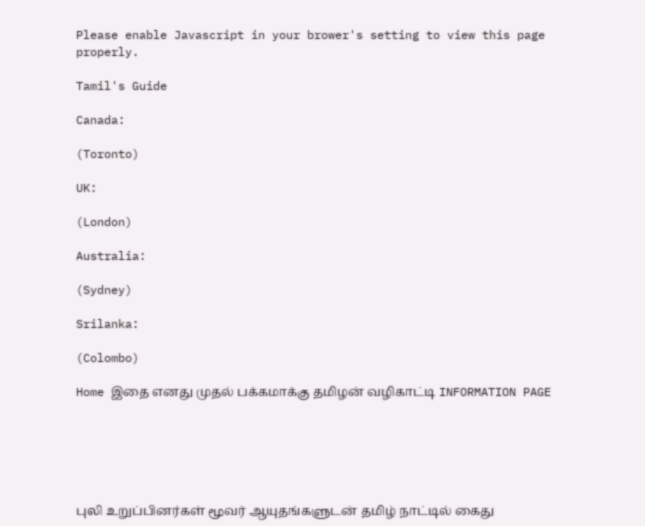Please enable Javascript in your brower's setting to view this page properly.

Tamil's Guide

Canada:

(Toronto)

UK:

(London)

Australia:

(Sydney)

Srilanka:

(Colombo)

Home இதை எனது முதல் பக்கமாக்கு தமிழன் வழிகாட்டி INFORMATION PAGE






புலி உறுப்பினர்கள் மூவர் ஆயுதங்களுடன் தமிழ் நாட்டில் கைது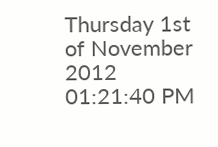Thursday 1st of November 2012 01:21:40 PM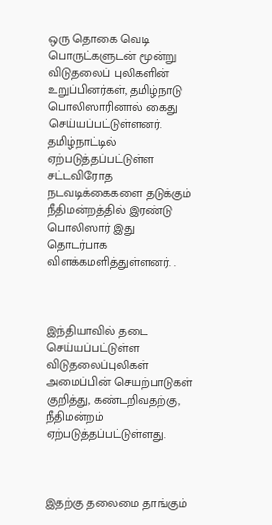ஒரு தொகை வெடி பொருட்களுடன் மூன்று விடுதலைப் புலிகளின் உறுப்பினர்கள், தமிழ்நாடு பொலிஸாரினால் கைது செய்யப்பட்டுள்ளனர். தமிழ்நாட்டில் ஏற்படுத்தப்பட்டுள்ள சட்டவிரோத நடவடிக்கைகளை தடுக்கும் நீதிமன்றத்தில் இரண்டு பொலிஸார் இது தொடர்பாக விளக்கமளித்துள்ளனர். .



இந்தியாவில் தடை செய்யப்பட்டுள்ள விடுதலைப்புலிகள் அமைப்பின் செயற்பாடுகள் குறித்து, கண்டறிவதற்கு, நீதிமன்றம் ஏற்படுத்தப்பட்டுள்ளது.



இதற்கு தலைமை தாங்கும்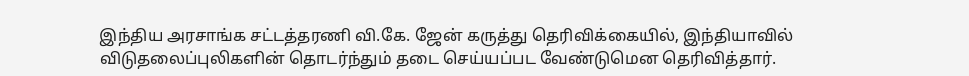இந்திய அரசாங்க சட்டத்தரணி வி.கே. ஜேன் கருத்து தெரிவிக்கையில், இந்தியாவில் விடுதலைப்புலிகளின் தொடர்ந்தும் தடை செய்யப்பட வேண்டுமென தெரிவித்தார்.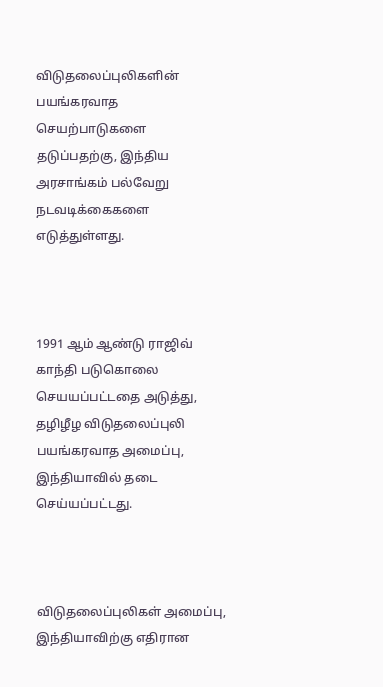விடுதலைப்புலிகளின் பயங்கரவாத செயற்பாடுகளை தடுப்பதற்கு, இந்திய அரசாங்கம் பல்வேறு நடவடிக்கைகளை எடுத்துள்ளது.



1991 ஆம் ஆண்டு ராஜிவ் காந்தி படுகொலை செயயப்பட்டதை அடுத்து, தழிழீழ விடுதலைப்புலி பயங்கரவாத அமைப்பு, இந்தியாவில் தடை செய்யப்பட்டது.



விடுதலைப்புலிகள் அமைப்பு, இந்தியாவிற்கு எதிரான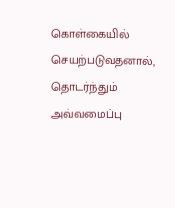கொள்கையில் செயற்படுவதனால், தொடர்ந்தும் அவ்வமைப்பு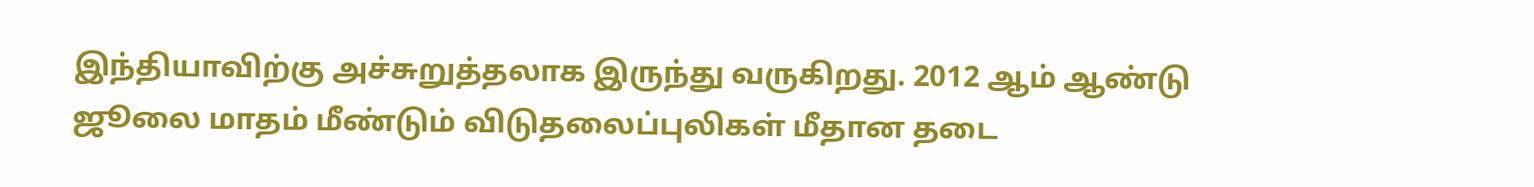இந்தியாவிற்கு அச்சுறுத்தலாக இருந்து வருகிறது. 2012 ஆம் ஆண்டு ஜூலை மாதம் மீண்டும் விடுதலைப்புலிகள் மீதான தடை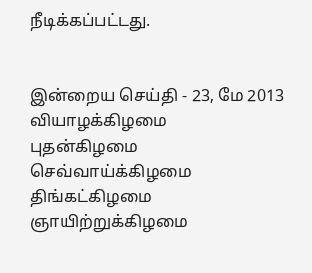நீடிக்கப்பட்டது.


இன்றைய செய்தி - 23, மே 2013 வியாழக்கிழமை
புதன்கிழமை செவ்வாய்க்கிழமை
திங்கட்கிழமை ஞாயிற்றுக்கிழமை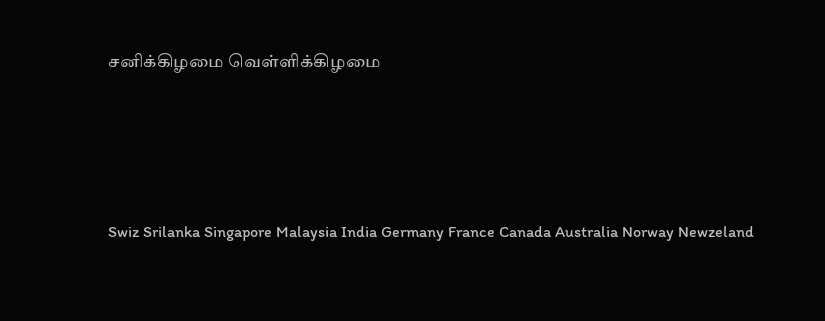சனிக்கிழமை வெள்ளிக்கிழமை





Swiz Srilanka Singapore Malaysia India Germany France Canada Australia Norway Newzeland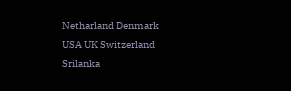Netharland Denmark
USA UK Switzerland Srilanka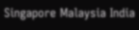Singapore Malaysia India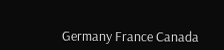Germany France Canada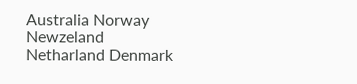Australia Norway Newzeland Netharland Denmark